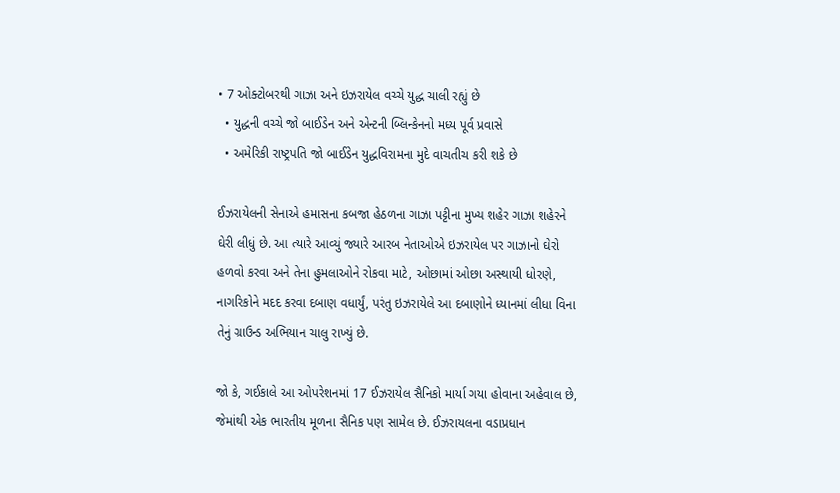• 7 ઓક્ટોબરથી ગાઝા અને ઇઝરાયેલ વચ્ચે યુદ્ધ ચાલી રહ્યું છે
  • યુદ્ધની વચ્ચે જો બાઈડેન અને એન્ટની બ્લિન્કેનનો મધ્ય પૂર્વ પ્રવાસે
  • અમેરિકી રાષ્ટ્રપતિ જો બાઈડેન યુદ્ધવિરામના મુદે વાચતીચ કરી શકે છે

ઈઝરાયેલની સેનાએ હમાસના કબજા હેઠળના ગાઝા પટ્ટીના મુખ્ય શહેર ગાઝા શહેરને ઘેરી લીધું છે. આ ત્યારે આવ્યું જ્યારે આરબ નેતાઓએ ઇઝરાયેલ પર ગાઝાનો ઘેરો હળવો કરવા અને તેના હુમલાઓને રોકવા માટે, ઓછામાં ઓછા અસ્થાયી ધોરણે, નાગરિકોને મદદ કરવા દબાણ વધાર્યું, પરંતુ ઇઝરાયેલે આ દબાણોને ધ્યાનમાં લીધા વિના તેનું ગ્રાઉન્ડ અભિયાન ચાલુ રાખ્યું છે.

જો કે, ગઈકાલે આ ઓપરેશનમાં 17 ઈઝરાયેલ સૈનિકો માર્યા ગયા હોવાના અહેવાલ છે, જેમાંથી એક ભારતીય મૂળના સૈનિક પણ સામેલ છે. ઈઝરાયલના વડાપ્રધાન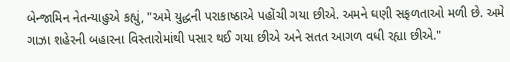બેન્જામિન નેતન્યાહુએ કહ્યું, "અમે યુદ્ધની પરાકાષ્ઠાએ પહોંચી ગયા છીએ. અમને ઘણી સફળતાઓ મળી છે. અમે ગાઝા શહેરની બહારના વિસ્તારોમાંથી પસાર થઈ ગયા છીએ અને સતત આગળ વધી રહ્યા છીએ."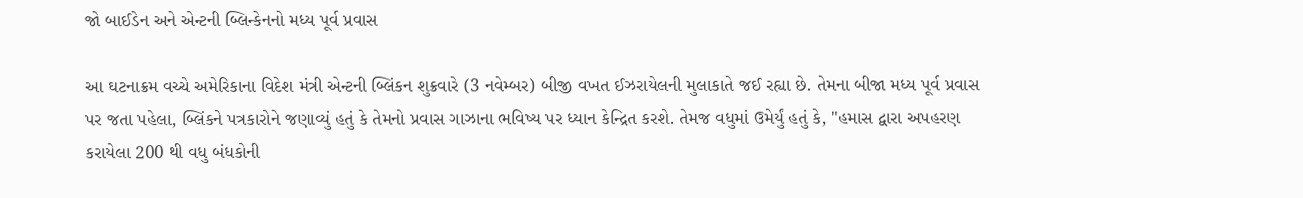જો બાઈડેન અને એન્ટની બ્લિન્કેનનો મધ્ય પૂર્વ પ્રવાસ

આ ઘટનાક્રમ વચ્ચે અમેરિકાના વિદેશ મંત્રી એન્ટની બ્લિંકન શુક્રવારે (3 નવેમ્બર) બીજી વખત ઈઝરાયેલની મુલાકાતે જઈ રહ્યા છે. તેમના બીજા મધ્ય પૂર્વ પ્રવાસ પર જતા પહેલા, બ્લિંકને પત્રકારોને જણાવ્યું હતું કે તેમનો પ્રવાસ ગાઝાના ભવિષ્ય પર ધ્યાન કેન્દ્રિત કરશે. તેમજ વધુમાં ઉમેર્યું હતું કે, "હમાસ દ્વારા અપહરણ કરાયેલા 200 થી વધુ બંધકોની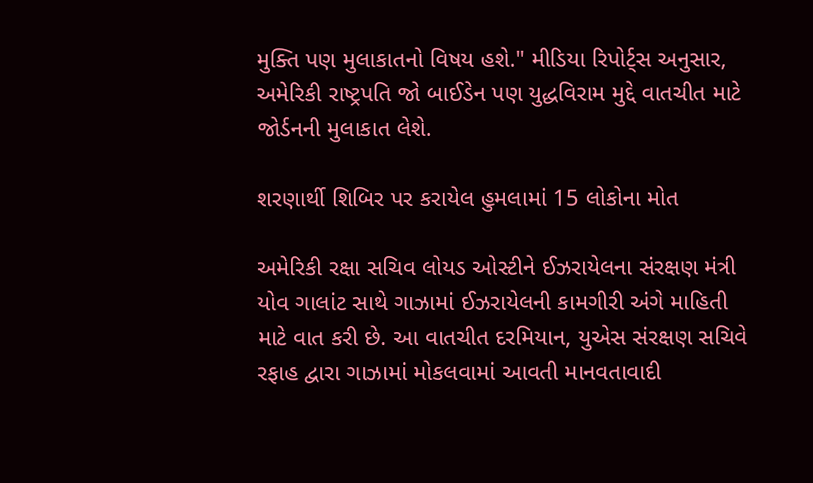મુક્તિ પણ મુલાકાતનો વિષય હશે." મીડિયા રિપોર્ટ્સ અનુસાર, અમેરિકી રાષ્ટ્રપતિ જો બાઈડેન પણ યુદ્ધવિરામ મુદ્દે વાતચીત માટે જોર્ડનની મુલાકાત લેશે.

શરણાર્થી શિબિર પર કરાયેલ હુમલામાં 15 લોકોના મોત

અમેરિકી રક્ષા સચિવ લોયડ ઓસ્ટીને ઈઝરાયેલના સંરક્ષણ મંત્રી યોવ ગાલાંટ સાથે ગાઝામાં ઈઝરાયેલની કામગીરી અંગે માહિતી માટે વાત કરી છે. આ વાતચીત દરમિયાન, યુએસ સંરક્ષણ સચિવે રફાહ દ્વારા ગાઝામાં મોકલવામાં આવતી માનવતાવાદી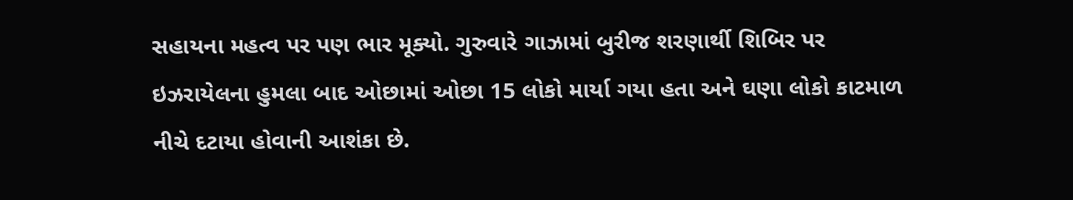સહાયના મહત્વ પર પણ ભાર મૂક્યો. ગુરુવારે ગાઝામાં બુરીજ શરણાર્થી શિબિર પર ઇઝરાયેલના હુમલા બાદ ઓછામાં ઓછા 15 લોકો માર્યા ગયા હતા અને ઘણા લોકો કાટમાળ નીચે દટાયા હોવાની આશંકા છે.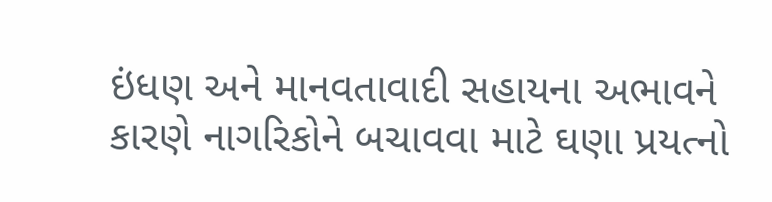ઇંધણ અને માનવતાવાદી સહાયના અભાવને કારણે નાગરિકોને બચાવવા માટે ઘણા પ્રયત્નો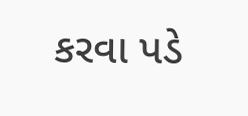કરવા પડે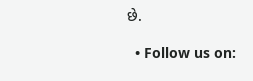છે.

  • Follow us on: